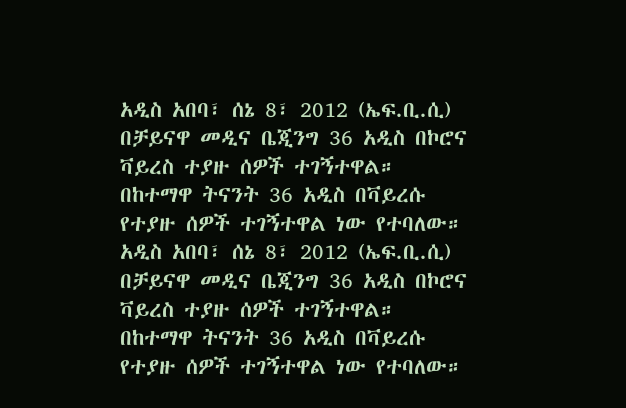አዲስ አበባ፣ ሰኔ 8፣ 2012 (ኤፍ.ቢ.ሲ) በቻይናዋ መዲና ቤጂንግ 36 አዲስ በኮሮና ቫይረስ ተያዙ ሰዎች ተገኝተዋል።
በከተማዋ ትናንት 36 አዲስ በቫይረሱ የተያዙ ሰዎች ተገኝተዋል ነው የተባለው።
አዲስ አበባ፣ ሰኔ 8፣ 2012 (ኤፍ.ቢ.ሲ) በቻይናዋ መዲና ቤጂንግ 36 አዲስ በኮሮና ቫይረስ ተያዙ ሰዎች ተገኝተዋል።
በከተማዋ ትናንት 36 አዲስ በቫይረሱ የተያዙ ሰዎች ተገኝተዋል ነው የተባለው።